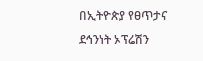በኢትዮጵያ የፀጥታና ደኅንነት ኦፕሬሽን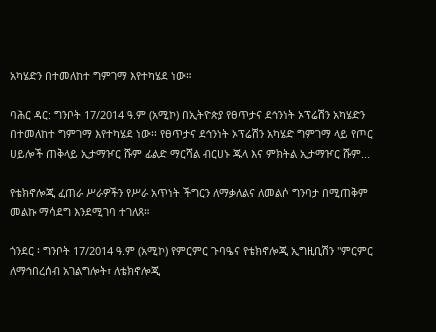አካሄድን በተመለከተ ግምገማ እየተካሄደ ነው።

ባሕር ዳር: ግንቦት 17/2014 ዓ.ም (አሚኮ) በኢትዮጵያ የፀጥታና ደኅንነት ኦፕሬሽን አካሄድን በተመለከተ ግምገማ እየተካሄደ ነው፡፡ የፀጥታና ደኅንነት ኦፕሬሽን አካሄድ ግምገማ ላይ የጦር ሀይሎች ጠቅላይ ኢታማዦር ሹም ፊልድ ማርሻል ብርሀኑ ጁላ እና ምክትል ኢታማዦር ሹም...

የቴክኖሎጂ ፈጠራ ሥራዎችን የሥራ አጥነት ችግርን ለማቃለልና ለመልሶ ግንባታ በሚጠቅም መልኩ ማሳደግ እንደሚገባ ተገለጸ።

ጎንደር ፡ ግንቦት 17/2014 ዓ.ም (አሚኮ) የምርምር ጉባዔና የቴክኖሎጂ ኢግዚቢሽን "ምርምር ለማኅበረሰብ አገልግሎት፣ ለቴክኖሎጂ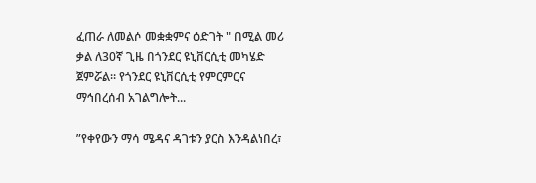ፈጠራ ለመልሶ መቋቋምና ዕድገት " በሚል መሪ ቃል ለ30ኛ ጊዜ በጎንደር ዩኒቨርሲቲ መካሄድ ጀምሯል። የጎንደር ዩኒቨርሲቲ የምርምርና ማኅበረሰብ አገልግሎት...

ʺየቀየውን ማሳ ሜዳና ዳገቱን ያርስ እንዳልነበረ፣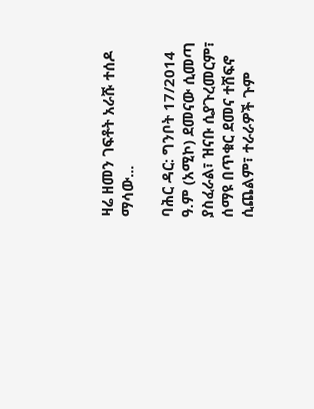ዛሬ ዘመን ገፍቶት አራሹ ተሰዶ ማሳው...

ባሕር ዳር: ግንቦት 17/2014 ዓ.ም (አሚኮ) ደመናው ሲመጣ ያስፈራል፣ ዝናቡ ሲያጉረመርም፣ ሰማዩ በጥቁር ደመና ተሸፍኖ ሲጨልም፣ ተራራዎች ጉም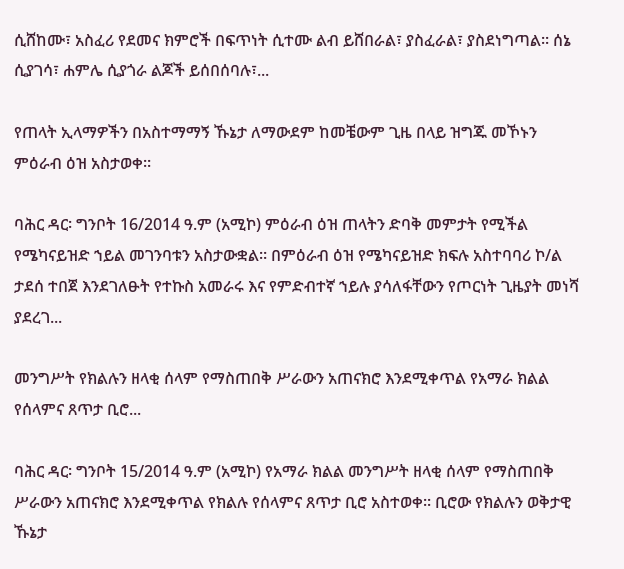ሲሸከሙ፣ አስፈሪ የደመና ክምሮች በፍጥነት ሲተሙ ልብ ይሸበራል፣ ያስፈራል፣ ያስደነግጣል፡፡ ሰኔ ሲያገሳ፣ ሐምሌ ሲያጎራ ልጆች ይሰበሰባሉ፣...

የጠላት ኢላማዎችን በአስተማማኝ ኹኔታ ለማውደም ከመቼውም ጊዜ በላይ ዝግጁ መኾኑን ምዕራብ ዕዝ አስታወቀ።

ባሕር ዳር፡ ግንቦት 16/2014 ዓ.ም (አሚኮ) ምዕራብ ዕዝ ጠላትን ድባቅ መምታት የሚችል የሜካናይዝድ ኀይል መገንባቱን አስታውቋል። በምዕራብ ዕዝ የሜካናይዝድ ክፍሉ አስተባባሪ ኮ/ል ታደሰ ተበጀ እንደገለፁት የተኩስ አመራሩ እና የምድብተኛ ኀይሉ ያሳለፋቸውን የጦርነት ጊዜያት መነሻ ያደረገ...

መንግሥት የክልሉን ዘላቂ ሰላም የማስጠበቅ ሥራውን አጠናክሮ እንደሚቀጥል የአማራ ክልል የሰላምና ጸጥታ ቢሮ...

ባሕር ዳር፡ ግንቦት 15/2014 ዓ.ም (አሚኮ) የአማራ ክልል መንግሥት ዘላቂ ሰላም የማስጠበቅ ሥራውን አጠናክሮ እንደሚቀጥል የክልሉ የሰላምና ጸጥታ ቢሮ አስተወቀ፡፡ ቢሮው የክልሉን ወቅታዊ ኹኔታ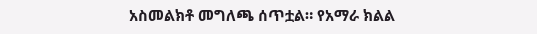አስመልክቶ መግለጫ ሰጥቷል። የአማራ ክልል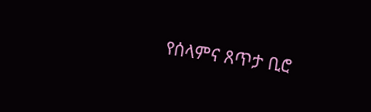የሰላምና ጸጥታ ቢሮ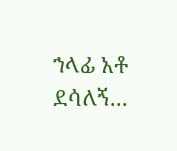ኀላፊ አቶ ደሳለኝ...